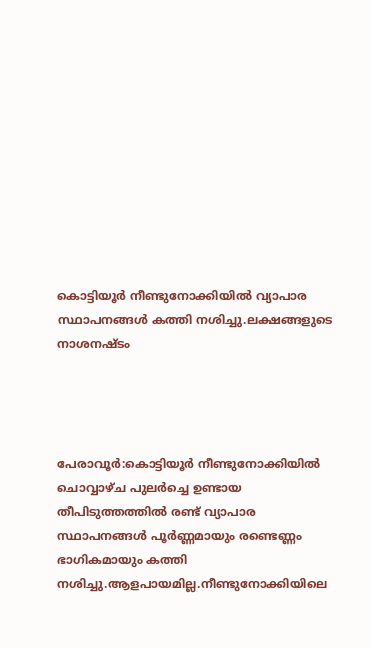കൊട്ടിയൂർ നീണ്ടുനോക്കിയിൽ വ്യാപാര സ്ഥാപനങ്ങൾ കത്തി നശിച്ചു.ലക്ഷങ്ങളുടെ നാശനഷ്ടം




പേരാവൂർ:കൊട്ടിയൂർ നീണ്ടുനോക്കിയിൽ ചൊവ്വാഴ്ച പുലർച്ചെ ഉണ്ടായ തീപിടുത്തത്തിൽ രണ്ട് വ്യാപാര സ്ഥാപനങ്ങൾ പൂർണ്ണമായും രണ്ടെണ്ണം ഭാഗികമായും കത്തി നശിച്ചു.ആളപായമില്ല.നീണ്ടുനോക്കിയിലെ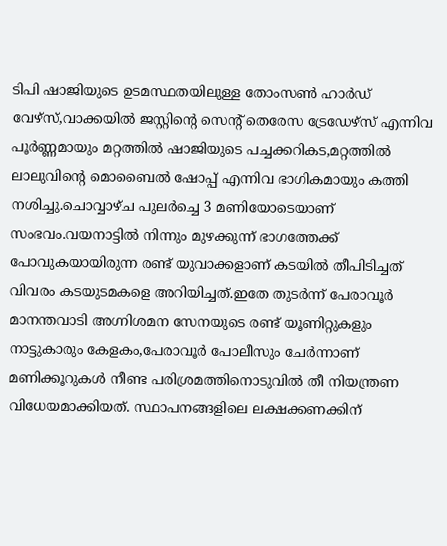ടിപി ഷാജിയുടെ ഉടമസ്ഥതയിലുള്ള തോംസൺ ഹാർഡ് വേഴ്‌സ്,വാക്കയിൽ ജസ്റ്റിന്റെ സെന്റ് തെരേസ ട്രേഡേഴ്‌സ് എന്നിവ പൂർണ്ണമായും മറ്റത്തിൽ ഷാജിയുടെ പച്ചക്കറികട,മറ്റത്തിൽ ലാലുവിന്റെ മൊബൈൽ ഷോപ്പ് എന്നിവ ഭാഗികമായും കത്തി നശിച്ചു.ചൊവ്വാഴ്ച പുലർച്ചെ 3 മണിയോടെയാണ് സംഭവം.വയനാട്ടിൽ നിന്നും മുഴക്കുന്ന് ഭാഗത്തേക്ക് പോവുകയായിരുന്ന രണ്ട് യുവാക്കളാണ് കടയിൽ തീപിടിച്ചത് വിവരം കടയുടമകളെ അറിയിച്ചത്.ഇതേ തുടർന്ന് പേരാവൂർ മാനന്തവാടി അഗ്നിശമന സേനയുടെ രണ്ട് യൂണിറ്റുകളും നാട്ടുകാരും കേളകം,പേരാവൂർ പോലീസും ചേർന്നാണ് മണിക്കൂറുകൾ നീണ്ട പരിശ്രമത്തിനൊടുവിൽ തീ നിയന്ത്രണ വിധേയമാക്കിയത്. സ്ഥാപനങ്ങളിലെ ലക്ഷക്കണക്കിന്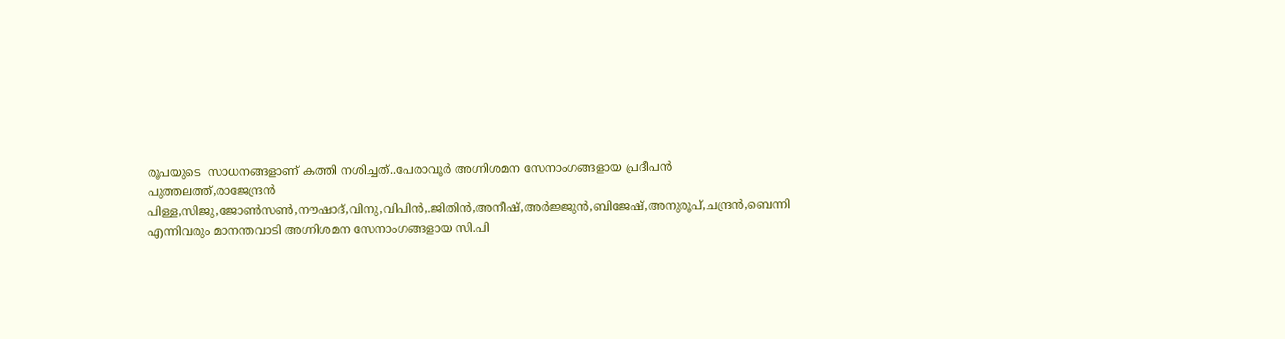രൂപയുടെ  സാധനങ്ങളാണ് കത്തി നശിച്ചത്..പേരാവൂർ അഗ്നിശമന സേനാംഗങ്ങളായ പ്രദീപൻ പുത്തലത്ത്,രാജേന്ദ്രൻ പിള്ള,സിജു,ജോൺസൺ,നൗഷാദ്,വിനു,വിപിൻ,.ജിതിൻ,അനീഷ്,അർജ്ജുൻ,ബിജേഷ്,അനുരൂപ്,ചന്ദ്രൻ,ബെന്നി എന്നിവരും മാനന്തവാടി അഗ്നിശമന സേനാംഗങ്ങളായ സി.പി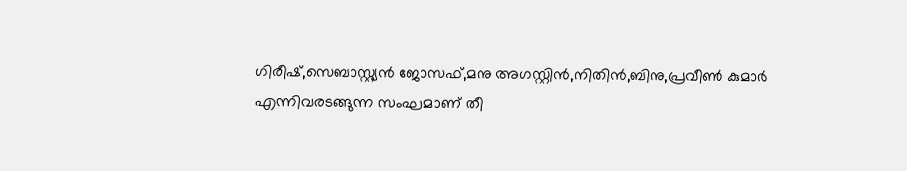ഗിരീഷ്,സെബാസ്റ്റ്യൻ ജോസഫ്,മനു അഗസ്റ്റിൻ,നിതിൻ,ബിനു,പ്രവീൺ കുമാർ എന്നിവരടങ്ങുന്ന സംഘമാണ് തീ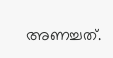അണച്ചത്.